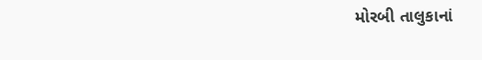મોરબી તાલુકાનાં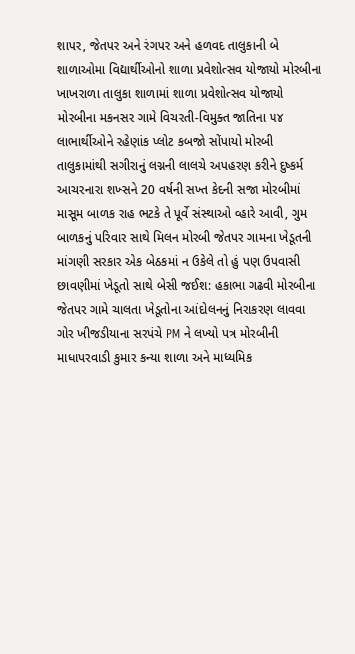શાપર, જેતપર અને રંગપર અને હળવદ તાલુકાની બે શાળાઓમા વિદ્યાર્થીઓનો શાળા પ્રવેશોત્સવ યોજાયો મોરબીના ખાખરાળા તાલુકા શાળામાં શાળા પ્રવેશોત્સવ યોજાયો મોરબીના મકનસર ગામે વિચરતી-વિમુક્ત જાતિના ૫૪ લાભાર્થીઓને રહેણાંક પ્લોટ કબજો સોંપાયો મોરબી તાલુકામાંથી સગીરાનું લગ્નની લાલચે અપહરણ કરીને દુષ્કર્મ આચરનારા શખ્સને 20 વર્ષની સખ્ત કેદની સજા મોરબીમાં માસૂમ બાળક રાહ ભટકે તે પૂર્વે સંસ્થાઓ વ્હારે આવી, ગુમ બાળકનું પરિવાર સાથે મિલન મોરબી જેતપર ગામના ખેડૂતની માંગણી સરકાર એક બેઠકમાં ન ઉકેલે તો હું પણ ઉપવાસી છાવણીમાં ખેડૂતો સાથે બેસી જઈશ: હકાભા ગઢવી મોરબીના જેતપર ગામે ચાલતા ખેડૂતોના આંદોલનનું નિરાકરણ લાવવા ગોર ખીજડીયાના સરપંચે PM ને લખ્યો પત્ર મોરબીની માધાપરવાડી કુમાર કન્યા શાળા અને માધ્યમિક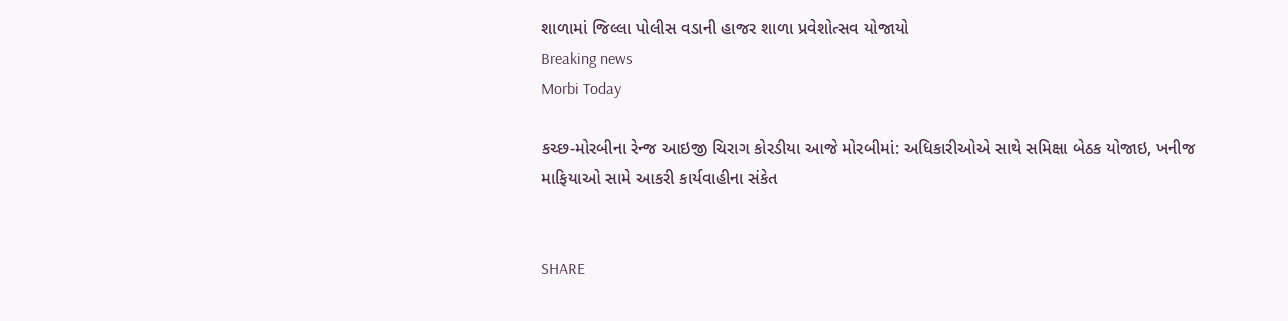શાળામાં જિલ્લા પોલીસ વડાની હાજર શાળા પ્રવેશોત્સવ યોજાયો
Breaking news
Morbi Today

કચ્છ-મોરબીના રેન્જ આઇજી ચિરાગ કોરડીયા આજે મોરબીમાં: અધિકારીઓએ સાથે સમિક્ષા બેઠક યોજાઇ, ખનીજ માફિયાઓ સામે આકરી કાર્યવાહીના સંકેત


SHARE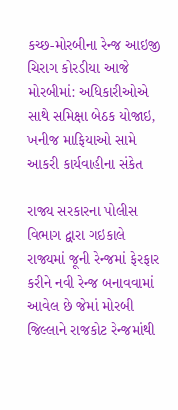કચ્છ-મોરબીના રેન્જ આઇજી ચિરાગ કોરડીયા આજે મોરબીમાં: અધિકારીઓએ સાથે સમિક્ષા બેઠક યોજાઇ, ખનીજ માફિયાઓ સામે આકરી કાર્યવાહીના સંકેત

રાજ્ય સરકારના પોલીસ વિભાગ દ્વારા ગઇકાલે રાજ્યમાં જૂની રેન્જમાં ફેરફાર કરીને નવી રેન્જ બનાવવામાં આવેલ છે જેમાં મોરબી જિલ્લાને રાજકોટ રેન્જમાંથી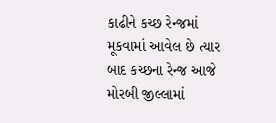કાઢીને કચ્છ રેન્જમાં મૂકવામાં આવેલ છે ત્યાર બાદ કચ્છના રેન્જ આજે મોરબી જીલ્લામાં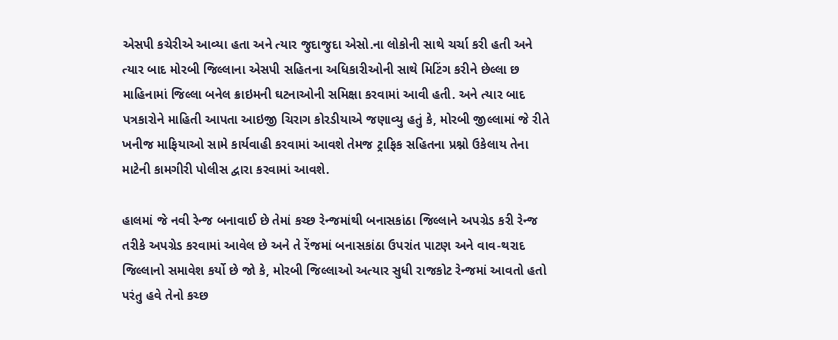એસપી કચેરીએ આવ્યા હતા અને ત્યાર જુદાજુદા એસો.ના લોકોની સાથે ચર્ચા કરી હતી અને ત્યાર બાદ મોરબી જિલ્લાના એસપી સહિતના અધિકારીઓની સાથે મિટિંગ કરીને છેલ્લા છ માહિનામાં જિલ્લા બનેલ ક્રાઇમની ઘટનાઓની સમિક્ષા કરવામાં આવી હતી. અને ત્યાર બાદ પત્રકારોને માહિતી આપતા આઇજી ચિરાગ કોરડીયાએ જણાવ્યુ હતું કે, મોરબી જીલ્લામાં જે રીતે ખનીજ માફિયાઓ સામે કાર્યવાહી કરવામાં આવશે તેમજ ટ્રાફિક સહિતના પ્રશ્નો ઉકેલાય તેના માટેની કામગીરી પોલીસ દ્વારા કરવામાં આવશે.

હાલમાં જે નવી રેન્જ બનાવાઈ છે તેમાં કચ્છ રેન્જમાંથી બનાસકાંઠા જિલ્લાને અપગ્રેડ કરી રેન્જ તરીકે અપગ્રેડ કરવામાં આવેલ છે અને તે રેંજમાં બનાસકાંઠા ઉપરાંત પાટણ અને વાવ-થરાદ જિલ્લાનો સમાવેશ કર્યો છે જો કે, મોરબી જિલ્લાઓ અત્યાર સુધી રાજકોટ રેન્જમાં આવતો હતો પરંતુ હવે તેનો કચ્છ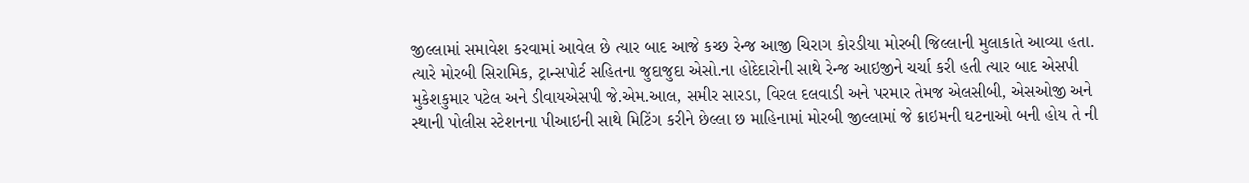જીલ્લામાં સમાવેશ કરવામાં આવેલ છે ત્યાર બાદ આજે કચ્છ રેન્જ આજી ચિરાગ કોરડીયા મોરબી જિલ્લાની મુલાકાતે આવ્યા હતા. ત્યારે મોરબી સિરામિક, ટ્રાન્સપોર્ટ સહિતના જુદાજુદા એસો.ના હોદેદારોની સાથે રેન્જ આઇજીને ચર્ચા કરી હતી ત્યાર બાદ એસપી મુકેશકુમાર પટેલ અને ડીવાયએસપી જે.એમ.આલ, સમીર સારડા, વિરલ દલવાડી અને પરમાર તેમજ એલસીબી, એસઓજી અને સ્થાની પોલીસ સ્ટેશનના પીઆઇની સાથે મિટિંગ કરીને છેલ્લા છ માહિનામાં મોરબી જીલ્લામાં જે ક્રાઇમની ઘટનાઓ બની હોય તે ની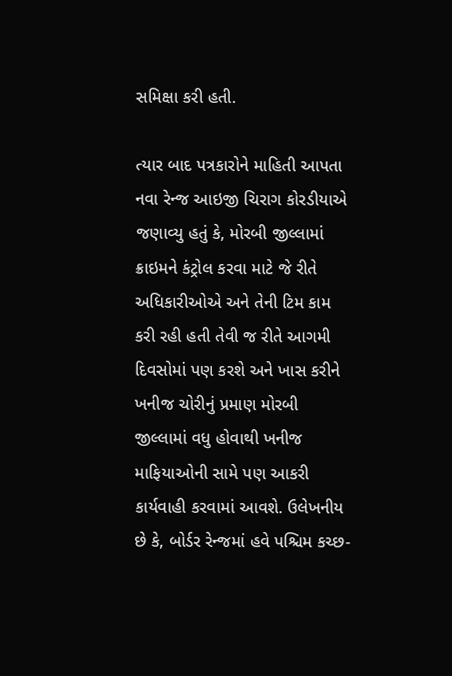સમિક્ષા કરી હતી.

ત્યાર બાદ પત્રકારોને માહિતી આપતા નવા રેન્જ આઇજી ચિરાગ કોરડીયાએ જણાવ્યુ હતું કે, મોરબી જીલ્લામાં ક્રાઇમને કંટ્રોલ કરવા માટે જે રીતે અધિકારીઓએ અને તેની ટિમ કામ કરી રહી હતી તેવી જ રીતે આગમી દિવસોમાં પણ કરશે અને ખાસ કરીને ખનીજ ચોરીનું પ્રમાણ મોરબી જીલ્લામાં વધુ હોવાથી ખનીજ માફિયાઓની સામે પણ આકરી કાર્યવાહી કરવામાં આવશે. ઉલેખનીય છે કે, બોર્ડર રેન્જમાં હવે પશ્ચિમ કચ્છ-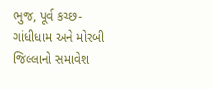ભુજ, પૂર્વ કચ્છ-ગાંધીધામ અને મોરબી જિલ્લાનો સમાવેશ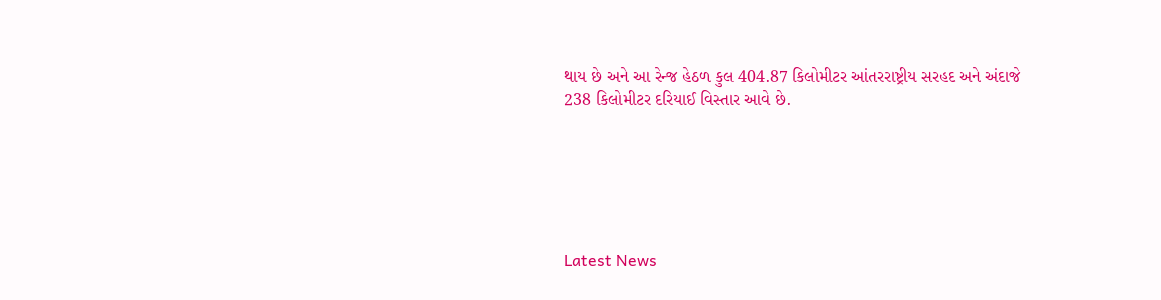થાય છે અને આ રેન્જ હેઠળ કુલ 404.87 કિલોમીટર આંતરરાષ્ટ્રીય સરહદ અને અંદાજે 238 કિલોમીટર દરિયાઈ વિસ્તાર આવે છે.






Latest News